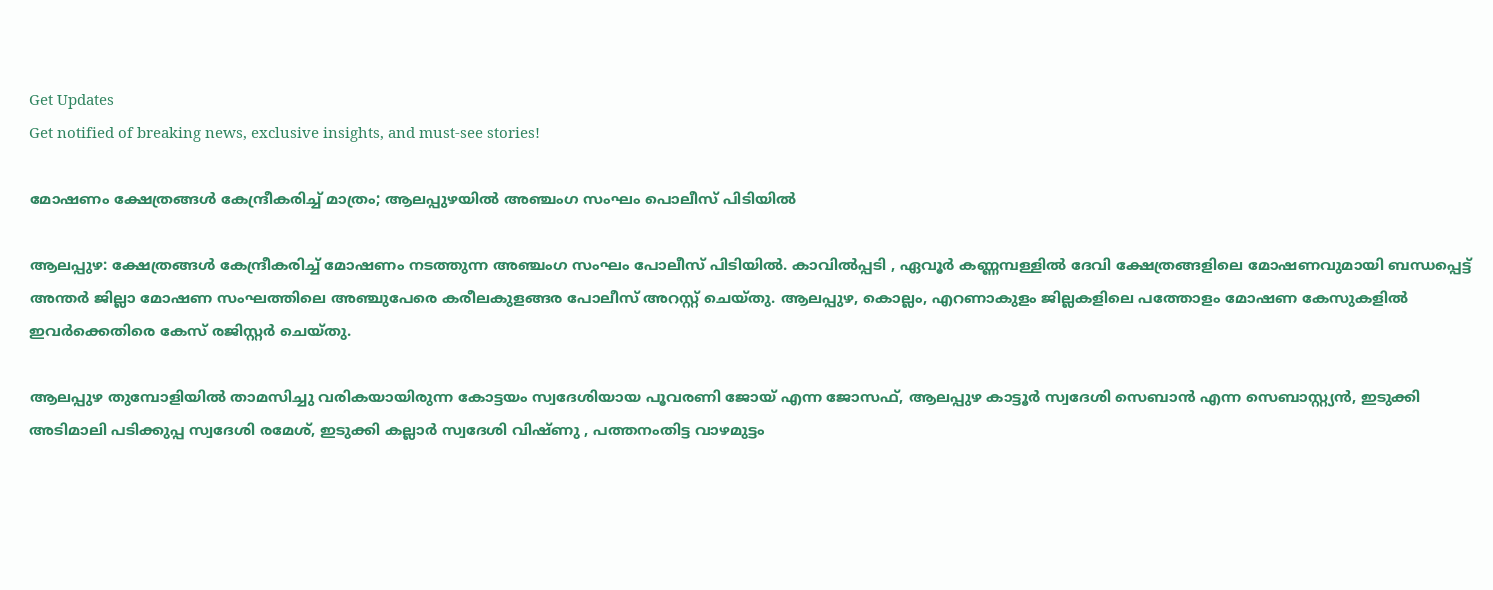Get Updates
Get notified of breaking news, exclusive insights, and must-see stories!

മോഷണം ക്ഷേത്രങ്ങള്‍ കേന്ദ്രീകരിച്ച് മാത്രം; ആലപ്പുഴയില്‍ അഞ്ചംഗ സംഘം പൊലീസ് പിടിയില്‍

ആലപ്പുഴ: ക്ഷേത്രങ്ങള്‍ കേന്ദ്രീകരിച്ച് മോഷണം നടത്തുന്ന അഞ്ചംഗ സംഘം പോലീസ് പിടിയില്‍. കാവില്‍പ്പടി , ഏവൂര്‍ കണ്ണമ്പള്ളില്‍ ദേവി ക്ഷേത്രങ്ങളിലെ മോഷണവുമായി ബന്ധപ്പെട്ട് അന്തര്‍ ജില്ലാ മോഷണ സംഘത്തിലെ അഞ്ചുപേരെ കരീലകുളങ്ങര പോലീസ് അറസ്റ്റ് ചെയ്തു. ആലപ്പുഴ, കൊല്ലം, എറണാകുളം ജില്ലകളിലെ പത്തോളം മോഷണ കേസുകളില്‍ ഇവര്‍ക്കെതിരെ കേസ് രജിസ്റ്റര്‍ ചെയ്തു.

ആലപ്പുഴ തുമ്പോളിയില്‍ താമസിച്ചു വരികയായിരുന്ന കോട്ടയം സ്വദേശിയായ പൂവരണി ജോയ് എന്ന ജോസഫ്, ആലപ്പുഴ കാട്ടൂര്‍ സ്വദേശി സെബാന്‍ എന്ന സെബാസ്റ്റ്യന്‍, ഇടുക്കി അടിമാലി പടിക്കുപ്പ സ്വദേശി രമേശ്, ഇടുക്കി കല്ലാര്‍ സ്വദേശി വിഷ്ണു , പത്തനംതിട്ട വാഴമുട്ടം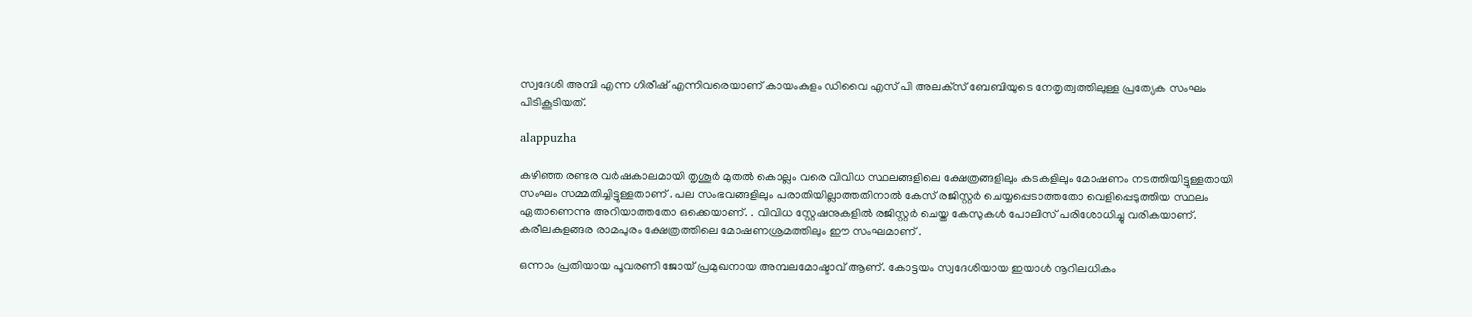സ്വദേശി അമ്പി എന്ന ഗിരീഷ് എന്നിവരെയാണ് കായംകുളം ഡിവൈ എസ് പി അലക്‌സ് ബേബിയുടെ നേതൃത്വത്തിലുള്ള പ്രത്യേക സംഘം പിടികൂടിയത്.

alappuzha

കഴിഞ്ഞ രണ്ടര വര്‍ഷകാലമായി തൃശൂര്‍ മുതല്‍ കൊല്ലം വരെ വിവിധ സ്ഥലങ്ങളിലെ ക്ഷേത്രങ്ങളിലും കടകളിലും മോഷണം നടത്തിയിട്ടുള്ളതായി സംഘം സമ്മതിച്ചിട്ടുള്ളതാണ് . പല സംഭവങ്ങളിലും പരാതിയില്ലാത്തതിനാല്‍ കേസ് രജിസ്റ്റര്‍ ചെയ്യപ്പെടാത്തതോ വെളിപ്പെടുത്തിയ സ്ഥലം ഏതാണെന്നു അറിയാത്തതോ ഒക്കെയാണ്. . വിവിധ സ്റ്റേഷനുകളില്‍ രജിസ്റ്റര്‍ ചെയ്ത കേസുകള്‍ പോലിസ് പരിശോധിച്ചു വരികയാണ്. കരീലകുളങ്ങര രാമപുരം ക്ഷേത്രത്തിലെ മോഷണശ്രമത്തിലും ഈ സംഘമാണ് .

ഒന്നാം പ്രതിയായ പൂവരണി ജോയ് പ്രമുഖനായ അമ്പലമോഷ്ടാവ് ആണ്. കോട്ടയം സ്വദേശിയായ ഇയാള്‍ നൂറിലധികം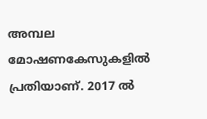അമ്പല മോഷണകേസുകളില്‍ പ്രതിയാണ്. 2017 ല്‍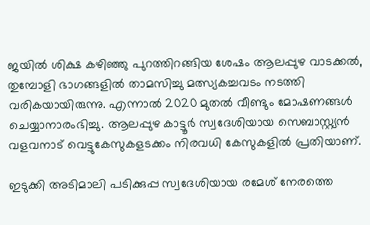ജയില്‍ ശിക്ഷ കഴിഞ്ഞു പുറത്തിറങ്ങിയ ശേഷം ആലപ്പുഴ വാടക്കല്‍, തുമ്പോളി ഭാഗങ്ങളില്‍ താമസിച്ചു മത്സ്യകച്ചവടം നടത്തി വരികയായിരുന്നു. എന്നാല്‍ 2020 മുതല്‍ വീണ്ടും മോഷണങ്ങള്‍ ചെയ്യാനാരംഭിച്ചു. ആലപ്പുഴ കാട്ടൂര്‍ സ്വദേശിയായ സെബാസ്റ്റ്യന്‍ വളവനാട് വെട്ടുകേസുകളടക്കം നിരവധി കേസുകളില്‍ പ്രതിയാണ്.

ഇടുക്കി അടിമാലി പടിക്കുപ്പ സ്വദേശിയായ രമേശ് നേരത്തെ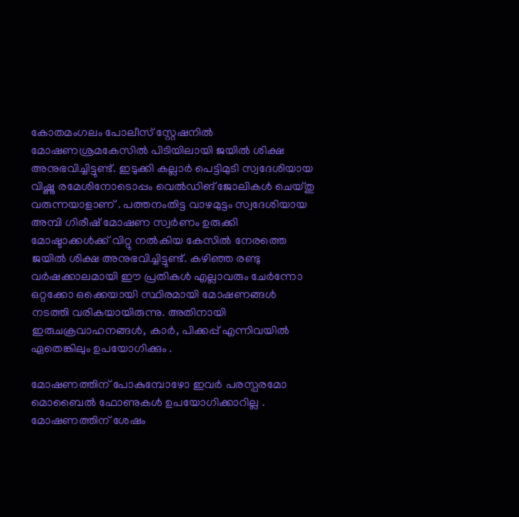കോതമംഗലം പോലീസ് സ്റ്റേഷനില്‍ മോഷണശ്രമകേസില്‍ പിടിയിലായി ജയില്‍ ശിക്ഷ അനുഭവിച്ചിട്ടുണ്ട്. ഇടുക്കി കല്ലാര്‍ പെട്ടിമുടി സ്വദേശിയായ വിഷ്ണു രമേശിനോടൊപ്പം വെല്‍ഡിങ് ജോലികള്‍ ചെയ്തു വരുന്നയാളാണ് . പത്തനംതിട്ട വാഴമുട്ടം സ്വദേശിയായ അമ്പി ഗിരീഷ് മോഷണ സ്വര്‍ണം ഉരുക്കി മോഷ്ടാക്കള്‍ക്ക് വിറ്റു നല്‍കിയ കേസില്‍ നേരത്തെ ജയില്‍ ശിക്ഷ അനുഭവിച്ചിട്ടുണ്ട്. കഴിഞ്ഞ രണ്ടു വര്‍ഷക്കാലമായി ഈ പ്രതികള്‍ എല്ലാവരും ചേര്‍ന്നോ ഒറ്റക്കോ ഒക്കെയായി സ്ഥിരമായി മോഷണങ്ങള്‍ നടത്തി വരികയായിരുന്നു. അതിനായി ഇരുചക്രവാഹനങ്ങള്‍, കാര്‍, പിക്കപ്പ് എന്നിവയില്‍ ഏതെങ്കിലും ഉപയോഗിക്കും .

മോഷണത്തിന് പോകുമ്പോഴോ ഇവര്‍ പരസ്പരമോ മൊബൈല്‍ ഫോണുകള്‍ ഉപയോഗിക്കാറില്ല . മോഷണത്തിന് ശേഷം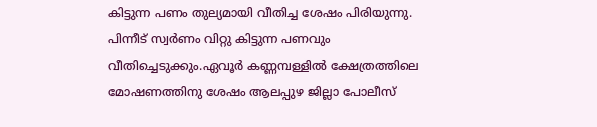കിട്ടുന്ന പണം തുല്യമായി വീതിച്ച ശേഷം പിരിയുന്നു. പിന്നീട് സ്വര്‍ണം വിറ്റു കിട്ടുന്ന പണവും വീതിച്ചെടുക്കും.ഏവൂര്‍ കണ്ണമ്പള്ളില്‍ ക്ഷേത്രത്തിലെ മോഷണത്തിനു ശേഷം ആലപ്പുഴ ജില്ലാ പോലീസ്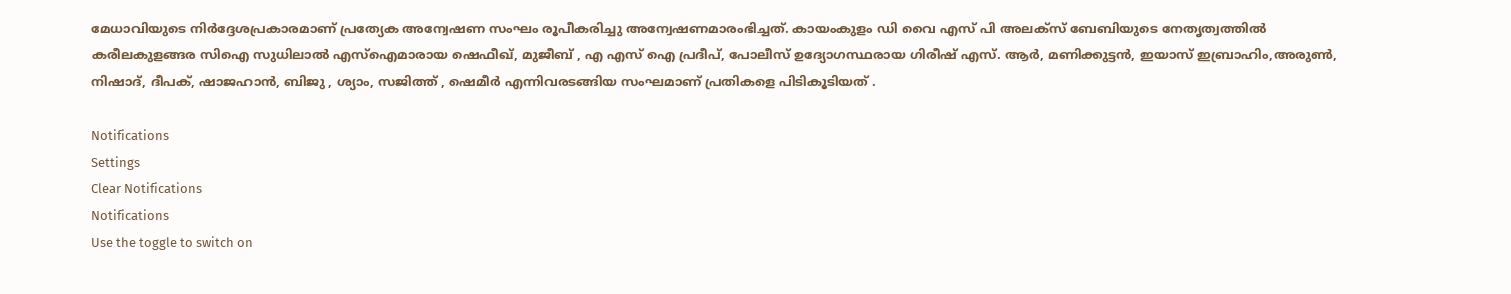മേധാവിയുടെ നിര്‍ദ്ദേശപ്രകാരമാണ് പ്രത്യേക അന്വേഷണ സംഘം രൂപീകരിച്ചു അന്വേഷണമാരംഭിച്ചത്. കായംകുളം ഡി വൈ എസ് പി അലക്‌സ് ബേബിയുടെ നേതൃത്വത്തില്‍ കരീലകുളങ്ങര സിഐ സുധിലാല്‍ എസ്‌ഐമാരായ ഷെഫീഖ്, മുജീബ് , എ എസ് ഐ പ്രദീപ്, പോലീസ് ഉദ്യോഗസ്ഥരായ ഗിരീഷ് എസ്. ആര്‍, മണിക്കുട്ടന്‍, ഇയാസ് ഇബ്രാഹിം,അരുണ്‍, നിഷാദ്, ദീപക്, ഷാജഹാന്‍, ബിജു , ശ്യാം, സജിത്ത് , ഷെമീര്‍ എന്നിവരടങ്ങിയ സംഘമാണ് പ്രതികളെ പിടികൂടിയത് .

Notifications
Settings
Clear Notifications
Notifications
Use the toggle to switch on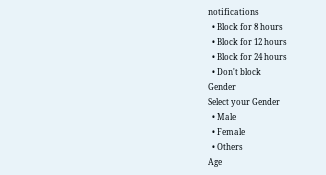notifications
  • Block for 8 hours
  • Block for 12 hours
  • Block for 24 hours
  • Don't block
Gender
Select your Gender
  • Male
  • Female
  • Others
Age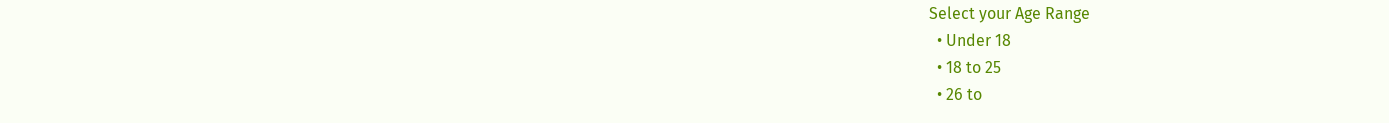Select your Age Range
  • Under 18
  • 18 to 25
  • 26 to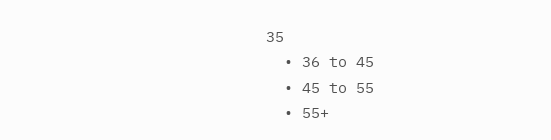35
  • 36 to 45
  • 45 to 55
  • 55+